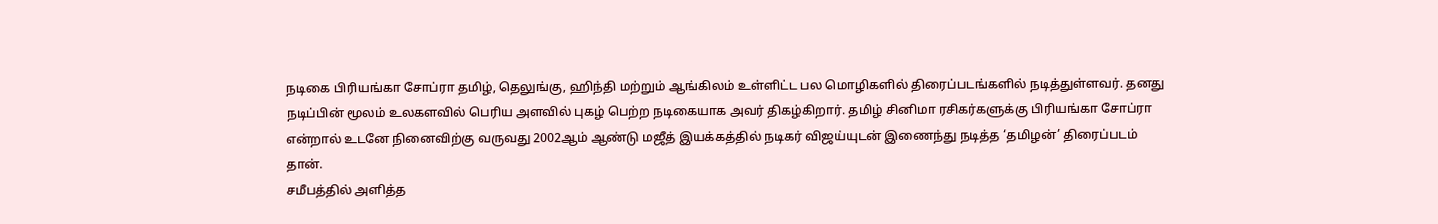நடிகை பிரியங்கா சோப்ரா தமிழ், தெலுங்கு, ஹிந்தி மற்றும் ஆங்கிலம் உள்ளிட்ட பல மொழிகளில் திரைப்படங்களில் நடித்துள்ளவர். தனது நடிப்பின் மூலம் உலகளவில் பெரிய அளவில் புகழ் பெற்ற நடிகையாக அவர் திகழ்கிறார். தமிழ் சினிமா ரசிகர்களுக்கு பிரியங்கா சோப்ரா என்றால் உடனே நினைவிற்கு வருவது 2002ஆம் ஆண்டு மஜீத் இயக்கத்தில் நடிகர் விஜய்யுடன் இணைந்து நடித்த ‘தமிழன்’ திரைப்படம் தான்.
சமீபத்தில் அளித்த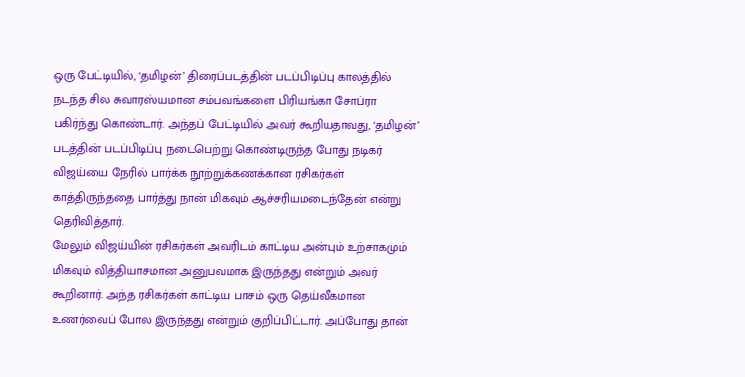ஒரு பேட்டியில், ‘தமிழன்’ திரைப்படத்தின் படப்பிடிப்பு காலத்தில் நடந்த சில சுவாரஸ்யமான சம்பவங்களை பிரியங்கா சோப்ரா பகிர்ந்து கொண்டார். அந்தப் பேட்டியில் அவர் கூறியதாவது, ‘தமிழன்’ படத்தின் படப்பிடிப்பு நடைபெற்று கொண்டிருந்த போது நடிகர் விஜய்யை நேரில் பார்க்க நூற்றுக்கணக்கான ரசிகர்கள் காத்திருந்ததை பார்த்து நான் மிகவும் ஆச்சரியமடைந்தேன் என்று தெரிவித்தார்.
மேலும் விஜய்யின் ரசிகர்கள் அவரிடம் காட்டிய அன்பும் உற்சாகமும் மிகவும் வித்தியாசமான அனுபவமாக இருந்தது என்றும் அவர் கூறினார். அந்த ரசிகர்கள் காட்டிய பாசம் ஒரு தெய்வீகமான உணர்வைப் போல இருந்தது என்றும் குறிப்பிட்டார். அப்போது தான்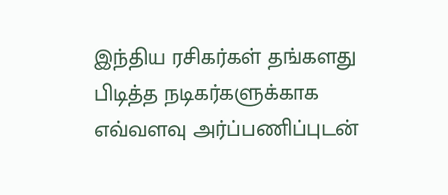இந்திய ரசிகர்கள் தங்களது பிடித்த நடிகர்களுக்காக எவ்வளவு அர்ப்பணிப்புடன்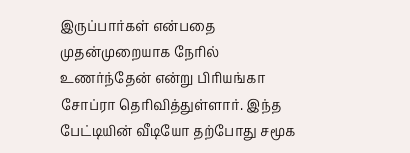இருப்பார்கள் என்பதை முதன்முறையாக நேரில் உணர்ந்தேன் என்று பிரியங்கா சோப்ரா தெரிவித்துள்ளார். இந்த பேட்டியின் வீடியோ தற்போது சமூக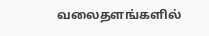வலைதளங்களில்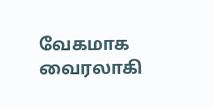வேகமாக வைரலாகி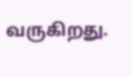வருகிறது.